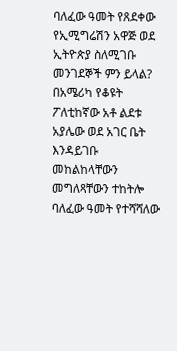ባለፈው ዓመት የጸደቀው የኢሚግሬሽን አዋጅ ወደ ኢትዮጵያ ስለሚገቡ መንገደኞች ምን ይላል?
በአሜሪካ የቆዩት ፖለቲከኛው አቶ ልደቱ አያሌው ወደ አገር ቤት እንዳይገቡ መከልከላቸውን መግለጻቸውን ተከትሎ ባለፈው ዓመት የተሻሻለው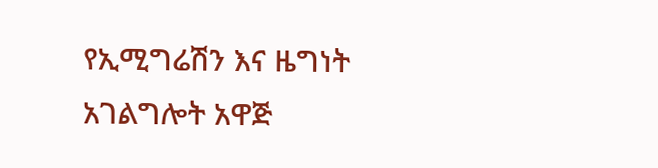የኢሚግሬሽን እና ዜግነት አገልግሎት አዋጅ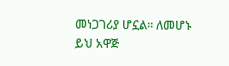መነጋገሪያ ሆኗል። ለመሆኑ ይህ አዋጅ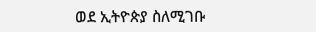ወደ ኢትዮጵያ ስለሚገቡ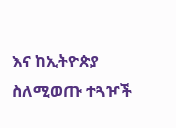እና ከኢትዮጵያ ስለሚወጡ ተጓዦች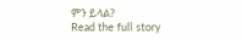ምን ይላል?
Read the full story